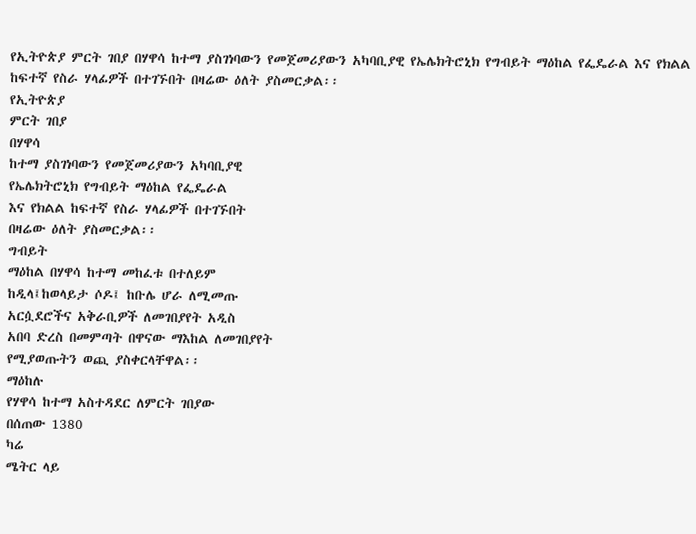የኢትዮጵያ ምርት ገበያ በሃዋሳ ከተማ ያስገነባውን የመጀመሪያውን አካባቢያዊ የኤሌክትሮኒክ የግብይት ማዕከል የፌዴራል እና የክልል ከፍተኛ የስራ ሃላፊዎች በተገኙበት በዛሬው ዕለት ያስመርቃል፡፡
የኢትዮጵያ
ምርት ገበያ
በሃዋሳ
ከተማ ያስገነባውን የመጀመሪያውን አካባቢያዊ
የኤሌክትሮኒክ የግብይት ማዕከል የፌዴራል
እና የክልል ከፍተኛ የስራ ሃላፊዎች በተገኙበት
በዛሬው ዕለት ያስመርቃል፡፡
ግብይት
ማዕከል በሃዋሳ ከተማ መከፈቱ በተለይም
ከዲላ፤ከወላይታ ሶዶ፤ ከቡሌ ሆራ ለሚመጡ
አርሷደሮችና አቅራቢዎች ለመገበያየት አዲስ
አበባ ድረስ በመምጣት በዋናው ማእከል ለመገበያየት
የሚያወጡትን ወጪ ያስቀርላቸዋል፡፡
ማዕከሉ
የሃዋሳ ከተማ አስተዳደር ለምርት ገበያው
በሰጠው 1380
ካሬ
ሜትር ላይ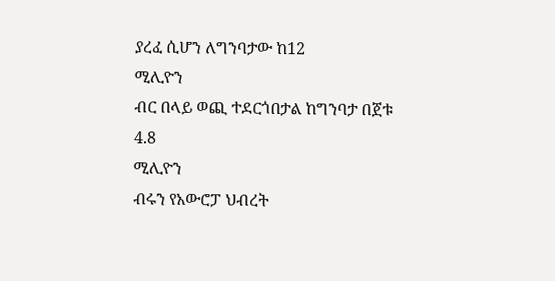ያረፈ ሲሆን ለግንባታው ከ12
ሚሊዮን
ብር በላይ ወጪ ተደርጎበታል ከግንባታ በጀቱ
4.8
ሚሊዮን
ብሩን የአውሮፓ ህብረት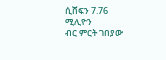ሲሸፍን 7.76
ሚሊዮን
ብር ምርት ገበያው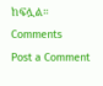ከፍሏል።
Comments
Post a Comment